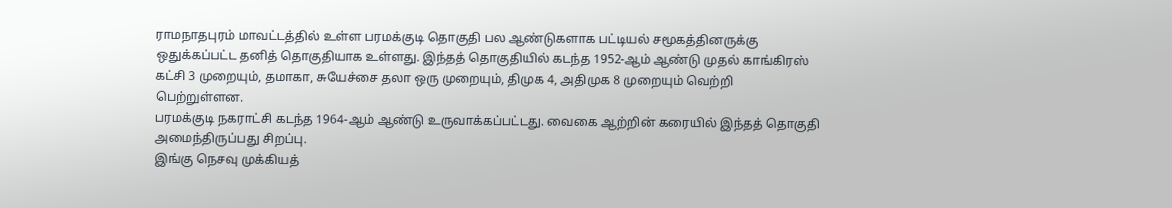ராமநாதபுரம் மாவட்டத்தில் உள்ள பரமக்குடி தொகுதி பல ஆண்டுகளாக பட்டியல் சமூகத்தினருக்கு ஒதுக்கப்பட்ட தனித் தொகுதியாக உள்ளது. இந்தத் தொகுதியில் கடந்த 1952-ஆம் ஆண்டு முதல் காங்கிரஸ் கட்சி 3 முறையும், தமாகா, சுயேச்சை தலா ஒரு முறையும், திமுக 4, அதிமுக 8 முறையும் வெற்றி பெற்றுள்ளன.
பரமக்குடி நகராட்சி கடந்த 1964-ஆம் ஆண்டு உருவாக்கப்பட்டது. வைகை ஆற்றின் கரையில் இந்தத் தொகுதி அமைந்திருப்பது சிறப்பு.
இங்கு நெசவு முக்கியத்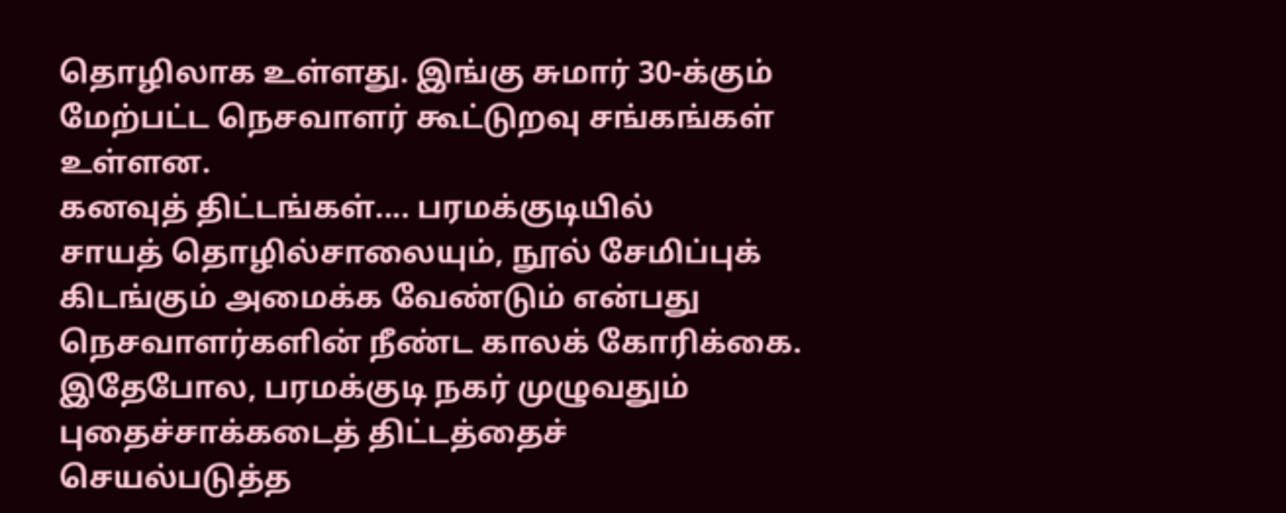தொழிலாக உள்ளது. இங்கு சுமார் 30-க்கும் மேற்பட்ட நெசவாளர் கூட்டுறவு சங்கங்கள் உள்ளன.
கனவுத் திட்டங்கள்.... பரமக்குடியில்
சாயத் தொழில்சாலையும், நூல் சேமிப்புக் கிடங்கும் அமைக்க வேண்டும் என்பது நெசவாளர்களின் நீண்ட காலக் கோரிக்கை. இதேபோல, பரமக்குடி நகர் முழுவதும் புதைச்சாக்கடைத் திட்டத்தைச் செயல்படுத்த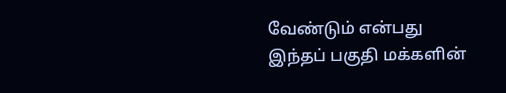வேண்டும் என்பது இந்தப் பகுதி மக்களின்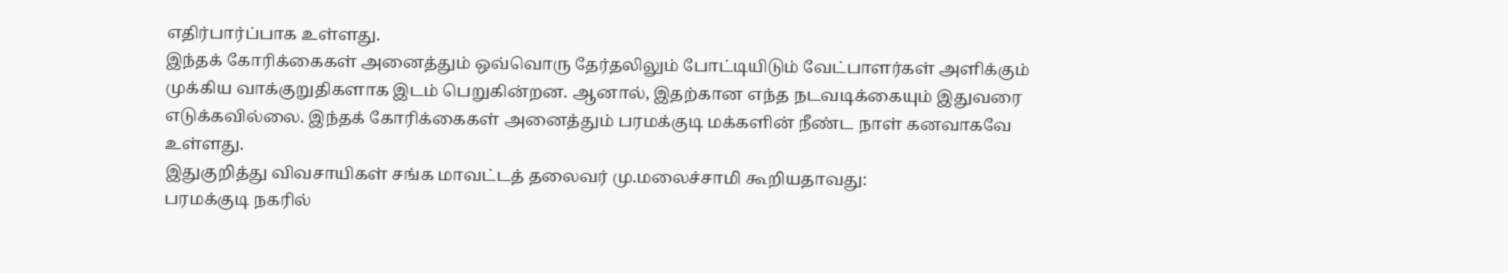எதிர்பார்ப்பாக உள்ளது.
இந்தக் கோரிக்கைகள் அனைத்தும் ஒவ்வொரு தேர்தலிலும் போட்டியிடும் வேட்பாளர்கள் அளிக்கும் முக்கிய வாக்குறுதிகளாக இடம் பெறுகின்றன. ஆனால், இதற்கான எந்த நடவடிக்கையும் இதுவரை எடுக்கவில்லை. இந்தக் கோரிக்கைகள் அனைத்தும் பரமக்குடி மக்களின் நீண்ட நாள் கனவாகவே உள்ளது.
இதுகுறித்து விவசாயிகள் சங்க மாவட்டத் தலைவர் மு.மலைச்சாமி கூறியதாவது:
பரமக்குடி நகரில்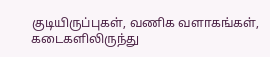குடியிருப்புகள், வணிக வளாகங்கள், கடைகளிலிருந்து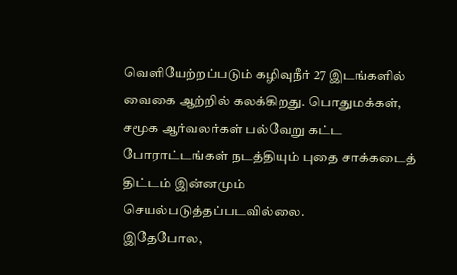வெளியேற்றப்படும் கழிவுநீர் 27 இடங்களில் வைகை ஆற்றில் கலக்கிறது. பொதுமக்கள், சமூக ஆர்வலர்கள் பல்வேறு கட்ட போராட்டங்கள் நடத்தியும் புதை சாக்கடைத் திட்டம் இன்னமும் செயல்படுத்தப்படவில்லை.
இதேபோல,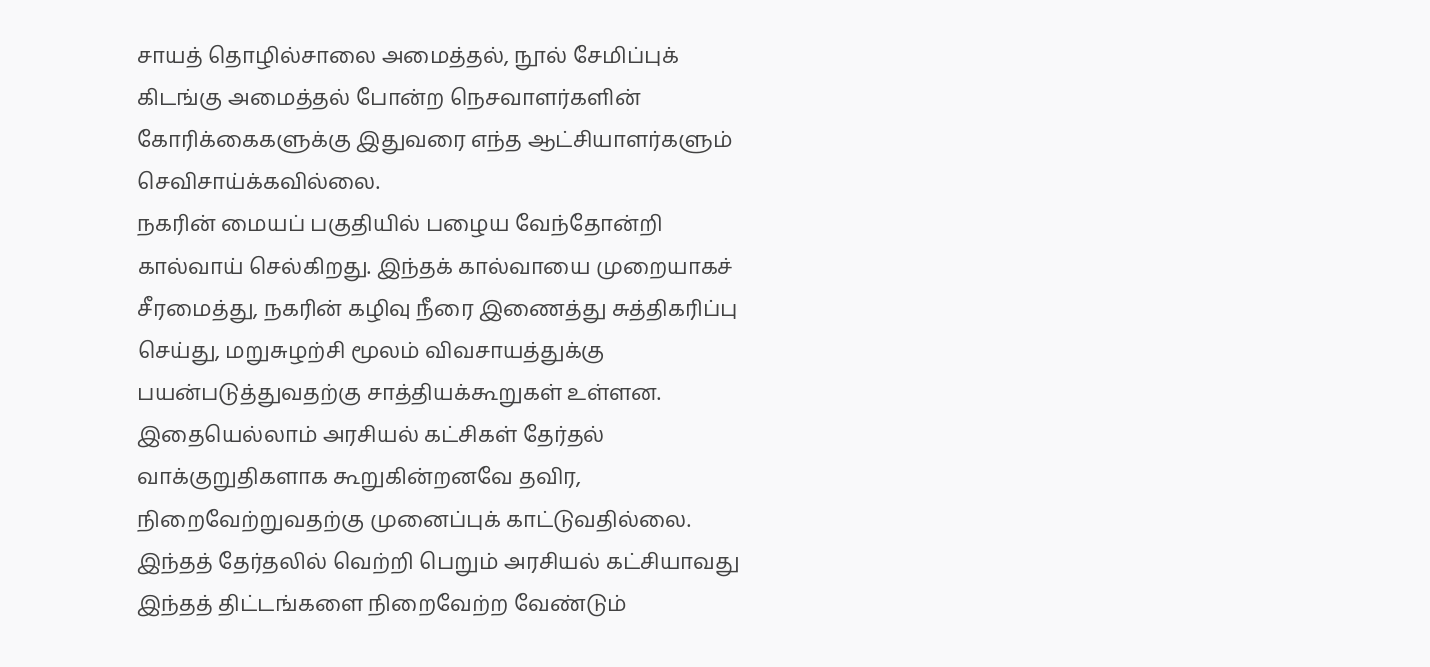சாயத் தொழில்சாலை அமைத்தல், நூல் சேமிப்புக் கிடங்கு அமைத்தல் போன்ற நெசவாளர்களின் கோரிக்கைகளுக்கு இதுவரை எந்த ஆட்சியாளர்களும் செவிசாய்க்கவில்லை.
நகரின் மையப் பகுதியில் பழைய வேந்தோன்றி கால்வாய் செல்கிறது. இந்தக் கால்வாயை முறையாகச் சீரமைத்து, நகரின் கழிவு நீரை இணைத்து சுத்திகரிப்பு செய்து, மறுசுழற்சி மூலம் விவசாயத்துக்கு பயன்படுத்துவதற்கு சாத்தியக்கூறுகள் உள்ளன. இதையெல்லாம் அரசியல் கட்சிகள் தேர்தல் வாக்குறுதிகளாக கூறுகின்றனவே தவிர, நிறைவேற்றுவதற்கு முனைப்புக் காட்டுவதில்லை. இந்தத் தேர்தலில் வெற்றி பெறும் அரசியல் கட்சியாவது இந்தத் திட்டங்களை நிறைவேற்ற வேண்டும்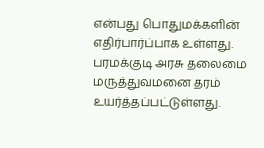என்பது பொதுமக்களின் எதிர்பார்ப்பாக உள்ளது.
பரமக்குடி அரசு தலைமை மருத்துவமனை தரம் உயர்த்தப்பட்டுள்ளது.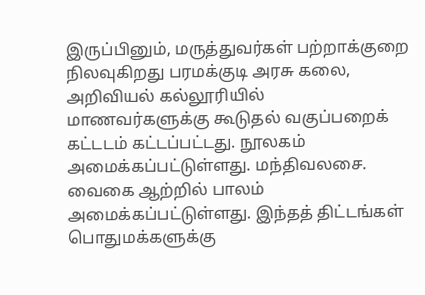இருப்பினும், மருத்துவர்கள் பற்றாக்குறை நிலவுகிறது பரமக்குடி அரசு கலை, அறிவியல் கல்லூரியில் மாணவர்களுக்கு கூடுதல் வகுப்பறைக் கட்டடம் கட்டப்பட்டது. நூலகம் அமைக்கப்பட்டுள்ளது. மந்திவலசை. வைகை ஆற்றில் பாலம் அமைக்கப்பட்டுள்ளது. இந்தத் திட்டங்கள் பொதுமக்களுக்கு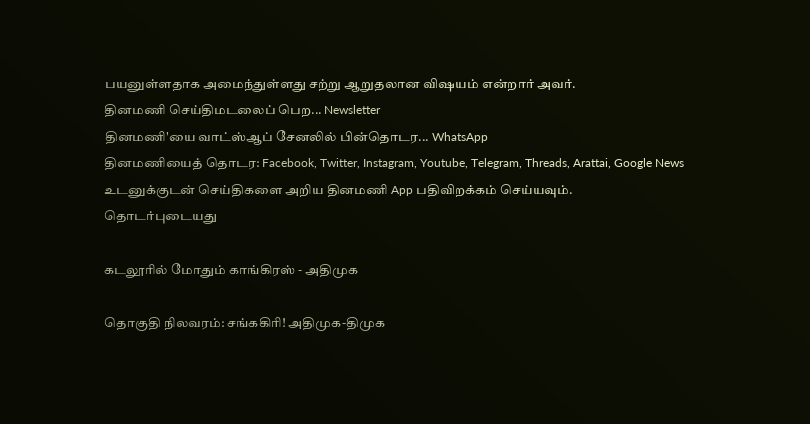பயனுள்ளதாக அமைந்துள்ளது சற்று ஆறுதலான விஷயம் என்றார் அவர்.
தினமணி செய்திமடலைப் பெற... Newsletter
தினமணி'யை வாட்ஸ்ஆப் சேனலில் பின்தொடர... WhatsApp
தினமணியைத் தொடர: Facebook, Twitter, Instagram, Youtube, Telegram, Threads, Arattai, Google News
உடனுக்குடன் செய்திகளை அறிய தினமணி App பதிவிறக்கம் செய்யவும்.
தொடர்புடையது

கடலூரில் மோதும் காங்கிரஸ் - அதிமுக

தொகுதி நிலவரம்: சங்ககிரி! அதிமுக-திமுக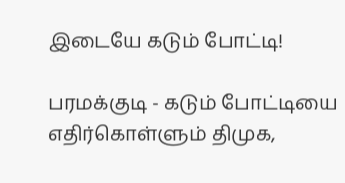இடையே கடும் போட்டி!

பரமக்குடி - கடும் போட்டியை எதிர்கொள்ளும் திமுக,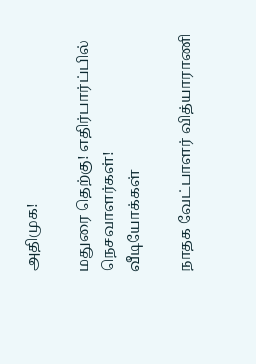அதிமுக!

மதுரை தெற்கு! எதிர்பார்ப்பில் நெசவாளர்கள்!
வீடியோக்கள்

நாதக வேட்பாளர் வித்யாராணி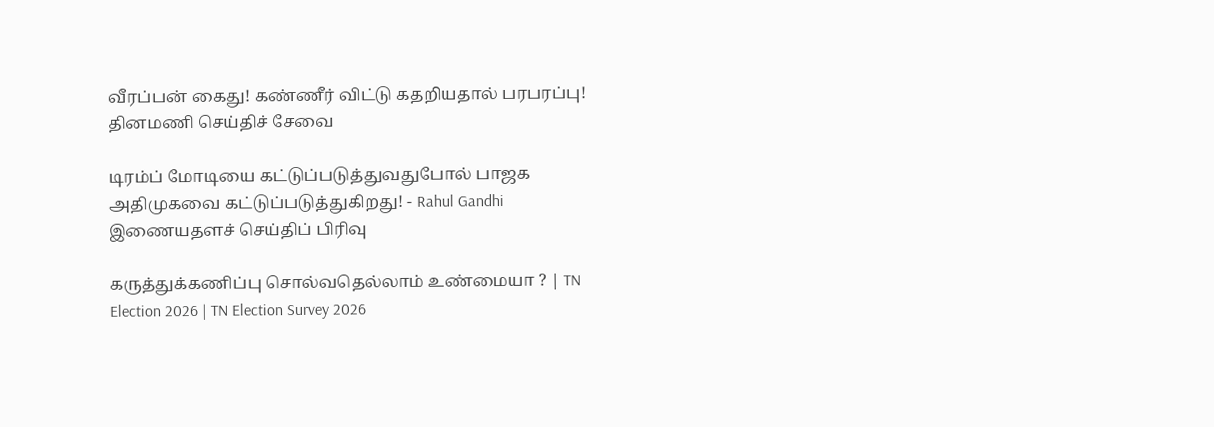வீரப்பன் கைது! கண்ணீர் விட்டு கதறியதால் பரபரப்பு!
தினமணி செய்திச் சேவை

டிரம்ப் மோடியை கட்டுப்படுத்துவதுபோல் பாஜக அதிமுகவை கட்டுப்படுத்துகிறது! - Rahul Gandhi
இணையதளச் செய்திப் பிரிவு

கருத்துக்கணிப்பு சொல்வதெல்லாம் உண்மையா ? | TN Election 2026 | TN Election Survey 2026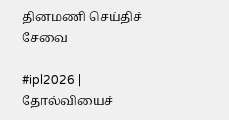தினமணி செய்திச் சேவை

#ipl2026 | தோல்வியைச்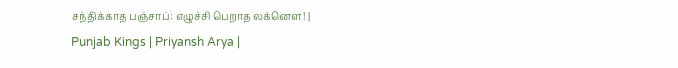சந்திக்காத பஞ்சாப்: எழுச்சி பெறாத லக்னௌ! | Punjab Kings | Priyansh Arya |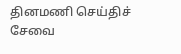தினமணி செய்திச் சேவை